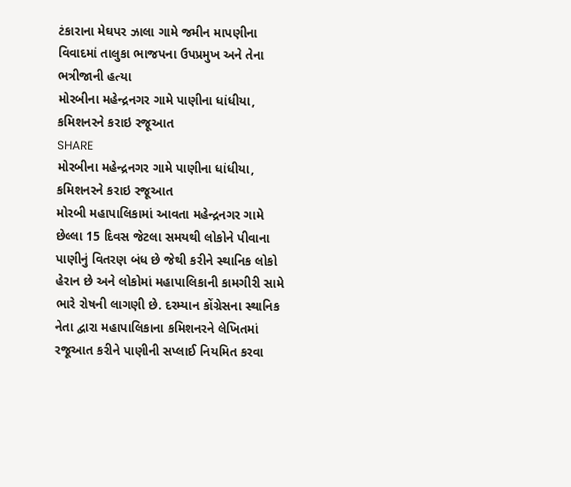ટંકારાના મેઘપર ઝાલા ગામે જમીન માપણીના વિવાદમાં તાલુકા ભાજપના ઉપપ્રમુખ અને તેના ભત્રીજાની હત્યા
મોરબીના મહેન્દ્રનગર ગામે પાણીના ધાંધીયા, કમિશનરને કરાઇ રજૂઆત
SHARE
મોરબીના મહેન્દ્રનગર ગામે પાણીના ધાંધીયા, કમિશનરને કરાઇ રજૂઆત
મોરબી મહાપાલિકામાં આવતા મહેન્દ્રનગર ગામે છેલ્લા 15 દિવસ જેટલા સમયથી લોકોને પીવાના પાણીનું વિતરણ બંધ છે જેથી કરીને સ્થાનિક લોકો હેરાન છે અને લોકોમાં મહાપાલિકાની કામગીરી સામે ભારે રોષની લાગણી છે. દરમ્યાન કોંગ્રેસના સ્થાનિક નેતા દ્વારા મહાપાલિકાના કમિશનરને લેખિતમાં રજૂઆત કરીને પાણીની સપ્લાઈ નિયમિત કરવા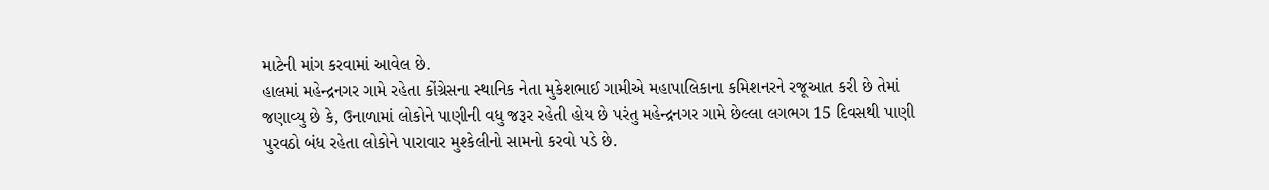માટેની માંગ કરવામાં આવેલ છે.
હાલમાં મહેન્દ્રનગર ગામે રહેતા કોંગ્રેસના સ્થાનિક નેતા મુકેશભાઈ ગામીએ મહાપાલિકાના કમિશનરને રજૂઆત કરી છે તેમાં જણાવ્યુ છે કે, ઉનાળામાં લોકોને પાણીની વધુ જરૂર રહેતી હોય છે પરંતુ મહેન્દ્રનગર ગામે છેલ્લા લગભગ 15 દિવસથી પાણી પુરવઠો બંધ રહેતા લોકોને પારાવાર મુશ્કેલીનો સામનો કરવો પડે છે.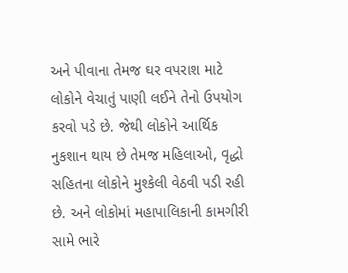અને પીવાના તેમજ ઘર વપરાશ માટે લોકોને વેચાતું પાણી લઈને તેનો ઉપયોગ કરવો પડે છે. જેથી લોકોને આર્થિક નુકશાન થાય છે તેમજ મહિલાઓ, વૃદ્ધો સહિતના લોકોને મુશ્કેલી વેઠવી પડી રહી છે. અને લોકોમાં મહાપાલિકાની કામગીરી સામે ભારે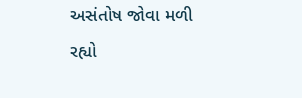અસંતોષ જોવા મળી રહ્યો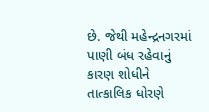છે. જેથી મહેન્દ્રનગરમાં પાણી બંધ રહેવાનું કારણ શોધીને તાત્કાલિક ધોરણે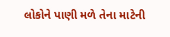લોકોને પાણી મળે તેના માટેની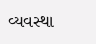વ્યવસ્થા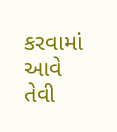કરવામાં આવે તેવી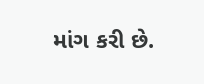માંગ કરી છે.